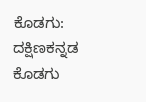ಕೊಡಗು: ದಕ್ಷಿಣಕನ್ನಡ ಕೊಡಗು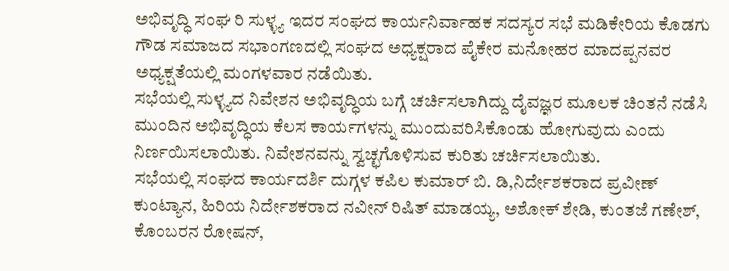ಅಭಿವೃದ್ಧಿ ಸಂಘ ರಿ ಸುಳ್ಳ್ಯ ಇದರ ಸಂಘದ ಕಾರ್ಯನಿರ್ವಾಹಕ ಸದಸ್ಯರ ಸಭೆ ಮಡಿಕೇರಿಯ ಕೊಡಗು ಗೌಡ ಸಮಾಜದ ಸಭಾಂಗಣದಲ್ಲಿ ಸಂಘದ ಅಧ್ಯಕ್ಷರಾದ ಪೈಕೇರ ಮನೋಹರ ಮಾದಪ್ಪನವರ ಅಧ್ಯಕ್ಷತೆಯಲ್ಲಿ ಮಂಗಳವಾರ ನಡೆಯಿತು.
ಸಭೆಯಲ್ಲಿ ಸುಳ್ಳ್ಯದ ನಿವೇಶನ ಅಭಿವೃದ್ಧಿಯ ಬಗ್ಗೆ ಚರ್ಚಿಸಲಾಗಿದ್ದು ದೈವಜ್ಞರ ಮೂಲಕ ಚಿಂತನೆ ನಡೆಸಿ ಮುಂದಿನ ಅಭಿವೃದ್ಧಿಯ ಕೆಲಸ ಕಾರ್ಯಗಳನ್ನು ಮುಂದುವರಿಸಿಕೊಂಡು ಹೋಗುವುದು ಎಂದು ನಿರ್ಣಯಿಸಲಾಯಿತು. ನಿವೇಶನವನ್ನು ಸ್ವಚ್ಛಗೊಳಿಸುವ ಕುರಿತು ಚರ್ಚಿಸಲಾಯಿತು.
ಸಭೆಯಲ್ಲಿ ಸಂಘದ ಕಾರ್ಯದರ್ಶಿ ದುಗ್ಗಳ ಕಪಿಲ ಕುಮಾರ್ ಬಿ. ಡಿ,ನಿರ್ದೇಶಕರಾದ ಪ್ರವೀಣ್ ಕುಂಟ್ಯಾನ, ಹಿರಿಯ ನಿರ್ದೇಶಕರಾದ ನವೀನ್ ರಿಷಿತ್ ಮಾಡಯ್ಯ, ಅಶೋಕ್ ಶೇಡಿ, ಕುಂತಜೆ ಗಣೇಶ್, ಕೊಂಬರನ ರೋಷನ್,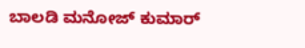ಬಾಲಡಿ ಮನೋಜ್ ಕುಮಾರ್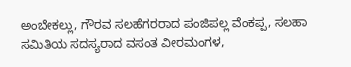ಅಂಬೇಕಲ್ಲು, ಗೌರವ ಸಲಹೆಗರರಾದ ಪಂಜಿಪಲ್ಲ ವೆಂಕಪ್ಪ, ಸಲಹಾ ಸಮಿತಿಯ ಸದಸ್ಯರಾದ ವಸಂತ ವೀರಮಂಗಳ,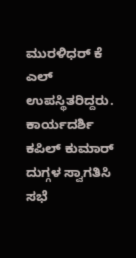ಮುರಳಿಧರ್ ಕೆ ಎಲ್ ಉಪಸ್ಥಿತರಿದ್ದರು. ಕಾರ್ಯದರ್ಶಿ ಕಪಿಲ್ ಕುಮಾರ್ ದುಗ್ಗಳ ಸ್ವಾಗತಿಸಿ ಸಭೆ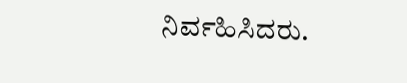ನಿರ್ವಹಿಸಿದರು.